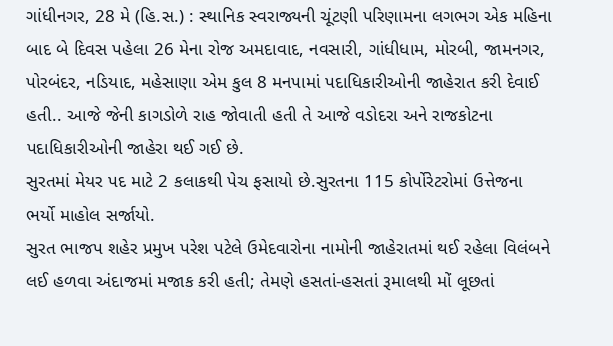ગાંધીનગર, 28 મે (હિ.સ.) : સ્થાનિક સ્વરાજ્યની ચૂંટણી પરિણામના લગભગ એક મહિના બાદ બે દિવસ પહેલા 26 મેના રોજ અમદાવાદ, નવસારી, ગાંધીધામ, મોરબી, જામનગર, પોરબંદર, નડિયાદ, મહેસાણા એમ કુલ 8 મનપામાં પદાધિકારીઓની જાહેરાત કરી દેવાઈ હતી.. આજે જેની કાગડોળે રાહ જોવાતી હતી તે આજે વડોદરા અને રાજકોટના પદાધિકારીઓની જાહેરા થઈ ગઈ છે.
સુરતમાં મેયર પદ માટે 2 કલાકથી પેચ ફસાયો છે.સુરતના 115 કોર્પોરેટરોમાં ઉત્તેજના ભર્યો માહોલ સર્જાયો.
સુરત ભાજપ શહેર પ્રમુખ પરેશ પટેલે ઉમેદવારોના નામોની જાહેરાતમાં થઈ રહેલા વિલંબને લઈ હળવા અંદાજમાં મજાક કરી હતી; તેમણે હસતાં-હસતાં રૂમાલથી મોં લૂછતાં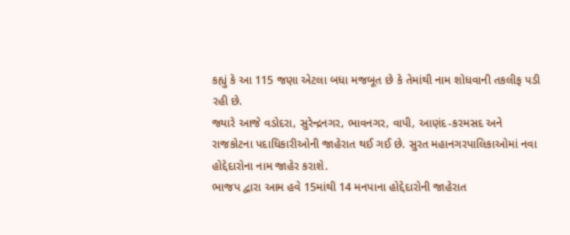કહ્યું કે આ 115 જણા એટલા બધા મજબૂત છે કે તેમાંથી નામ શોધવાની તકલીફ પડી રહી છે.
જ્યારે આજે વડોદરા, સુરેન્દ્રનગર, ભાવનગર, વાપી, આણંદ-કરમસદ અને રાજકોટના પદાધિકારીઓની જાહેરાત થઈ ગઈ છે. સુરત મહાનગરપાલિકાઓમાં નવા હોદ્દેદારોના નામ જાહેર કરાશે.
ભાજપ દ્વારા આમ હવે 15માંથી 14 મનપાના હોદ્દેદારોની જાહેરાત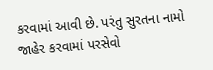કરવામાં આવી છે. પરંતુ સુરતના નામો જાહેર કરવામાં પરસેવો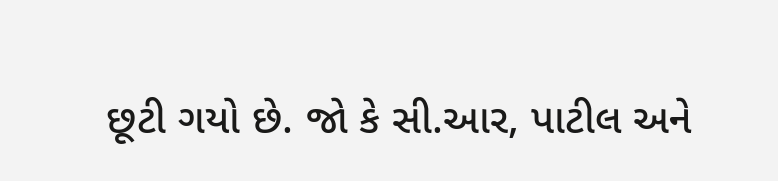છૂટી ગયો છે. જો કે સી.આર, પાટીલ અને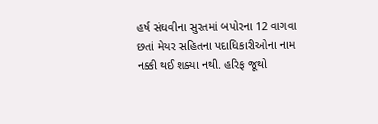હર્ષ સંઘવીના સુરતમાં બપોરના 12 વાગવા છતાં મેયર સહિતના પદાધિકારીઓના નામ નક્કી થઈ શક્યા નથી. હરિફ જૂથો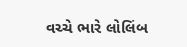વચ્ચે ભારે લોલિંબ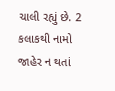ચાલી રહ્યું છે. 2 કલાકથી નામો જાહેર ન થતાં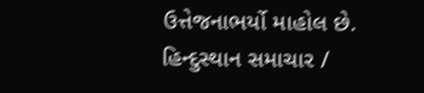ઉત્તેજનાભર્યો માહોલ છે.
હિન્દુસ્થાન સમાચાર /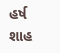હર્ષ શાહ